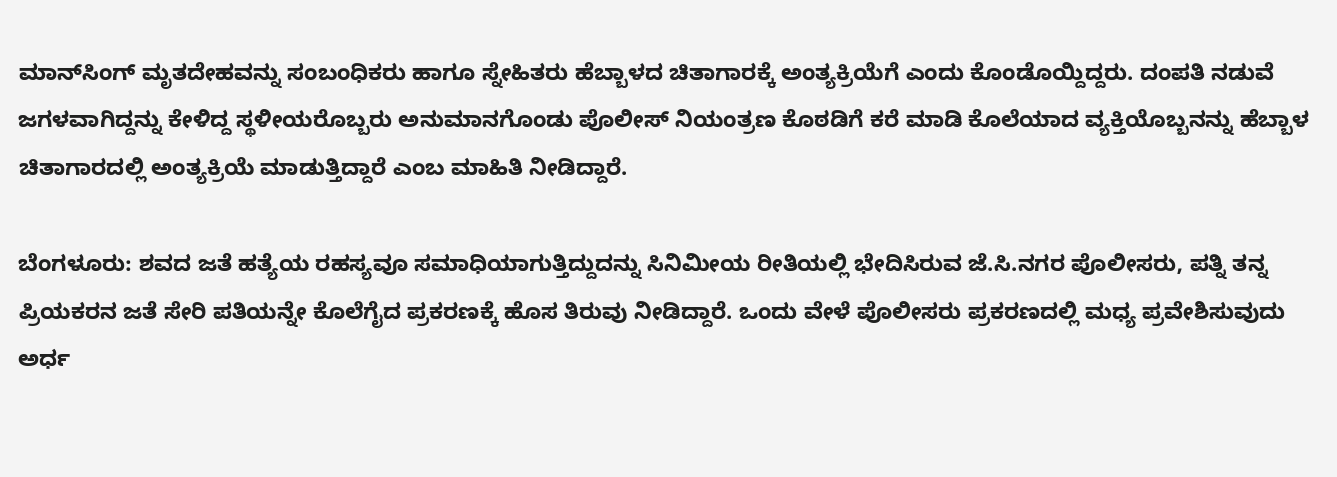ಮಾನ್‌ಸಿಂಗ್‌ ಮೃತದೇಹವನ್ನು ಸಂಬಂಧಿಕರು ಹಾಗೂ ಸ್ನೇಹಿತರು ಹೆಬ್ಬಾಳದ ಚಿತಾಗಾರಕ್ಕೆ ಅಂತ್ಯಕ್ರಿಯೆಗೆ ಎಂದು ಕೊಂಡೊಯ್ದಿದ್ದರು. ದಂಪತಿ ನಡುವೆ ಜಗಳವಾಗಿದ್ದನ್ನು ಕೇಳಿದ್ದ ಸ್ಥಳೀಯರೊಬ್ಬರು ಅನುಮಾನಗೊಂಡು ಪೊಲೀಸ್‌ ನಿಯಂತ್ರಣ ಕೊಠಡಿಗೆ ಕರೆ ಮಾಡಿ ಕೊಲೆಯಾದ ವ್ಯಕ್ತಿಯೊಬ್ಬನನ್ನು ಹೆಬ್ಬಾಳ ಚಿತಾಗಾರದಲ್ಲಿ ಅಂತ್ಯಕ್ರಿಯೆ ಮಾಡುತ್ತಿದ್ದಾರೆ ಎಂಬ ಮಾಹಿತಿ ನೀಡಿದ್ದಾರೆ.

ಬೆಂಗಳೂರು: ಶವದ ಜತೆ ಹತ್ಯೆಯ ರಹಸ್ಯವೂ ಸಮಾಧಿಯಾಗುತ್ತಿದ್ದುದನ್ನು ಸಿನಿಮೀಯ ರೀತಿಯಲ್ಲಿ ಭೇದಿಸಿರುವ ಜೆ.ಸಿ.ನಗರ ಪೊಲೀಸರು, ಪತ್ನಿ ತನ್ನ ಪ್ರಿಯಕರನ ಜತೆ ಸೇರಿ ಪತಿಯನ್ನೇ ಕೊಲೆಗೈದ ಪ್ರಕರಣಕ್ಕೆ ಹೊಸ ತಿರುವು ನೀಡಿದ್ದಾರೆ. ಒಂದು ವೇಳೆ ಪೊಲೀಸರು ಪ್ರಕರಣದಲ್ಲಿ ಮಧ್ಯ ಪ್ರವೇಶಿಸುವುದು ಅರ್ಧ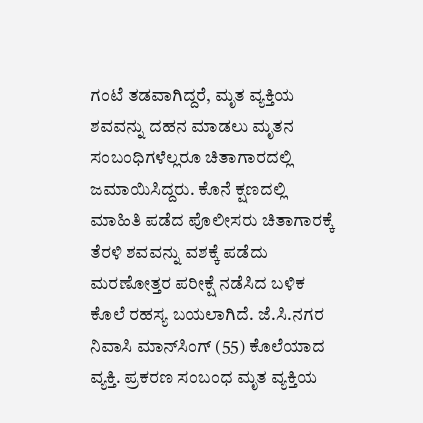ಗಂಟೆ ತಡವಾಗಿದ್ದರೆ, ಮೃತ ವ್ಯಕ್ತಿಯ ಶವವನ್ನು ದಹನ ಮಾಡಲು ಮೃತನ ಸಂಬಂಧಿಗಳೆಲ್ಲರೂ ಚಿತಾಗಾರದಲ್ಲಿ ಜಮಾಯಿಸಿದ್ದರು. ಕೊನೆ ಕ್ಷಣದಲ್ಲಿ ಮಾಹಿತಿ ಪಡೆದ ಪೊಲೀಸರು ಚಿತಾಗಾರಕ್ಕೆ ತೆರಳಿ ಶವವನ್ನು ವಶಕ್ಕೆ ಪಡೆದು ಮರಣೋತ್ತರ ಪರೀಕ್ಷೆ ನಡೆಸಿದ ಬಳಿಕ ಕೊಲೆ ರಹಸ್ಯ ಬಯಲಾಗಿದೆ. ಜೆ.ಸಿ.ನಗರ ನಿವಾಸಿ ಮಾನ್‌ಸಿಂಗ್‌ (55) ಕೊಲೆಯಾದ ವ್ಯಕ್ತಿ. ಪ್ರಕರಣ ಸಂಬಂಧ ಮೃತ ವ್ಯಕ್ತಿಯ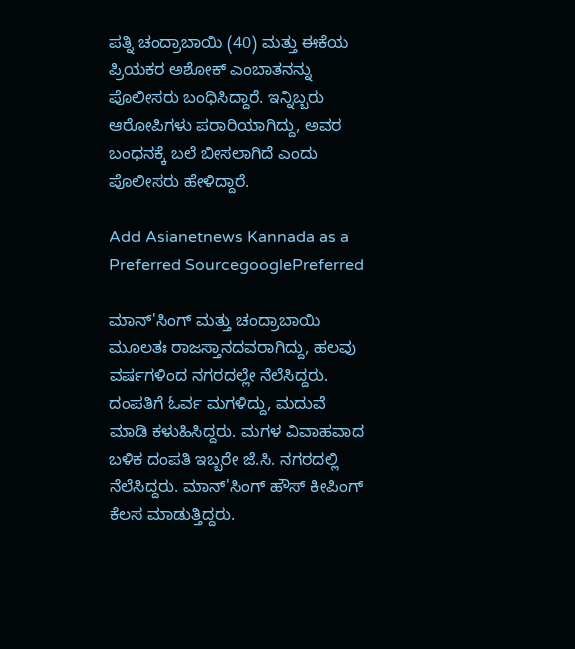ಪತ್ನಿ ಚಂದ್ರಾಬಾಯಿ (40) ಮತ್ತು ಈಕೆಯ ಪ್ರಿಯಕರ ಅಶೋಕ್‌ ಎಂಬಾತನನ್ನು ಪೊಲೀಸರು ಬಂಧಿಸಿದ್ದಾರೆ. ಇನ್ನಿಬ್ಬರು ಆರೋಪಿಗಳು ಪರಾರಿಯಾಗಿದ್ದು, ಅವರ ಬಂಧನಕ್ಕೆ ಬಲೆ ಬೀಸಲಾಗಿದೆ ಎಂದು ಪೊಲೀಸರು ಹೇಳಿದ್ದಾರೆ.

Add Asianetnews Kannada as a Preferred SourcegooglePreferred

ಮಾನ್‌'ಸಿಂಗ್‌ ಮತ್ತು ಚಂದ್ರಾಬಾಯಿ ಮೂಲತಃ ರಾಜಸ್ತಾನದವರಾಗಿದ್ದು, ಹಲವು ವರ್ಷಗಳಿಂದ ನಗರದಲ್ಲೇ ನೆಲೆಸಿದ್ದರು. ದಂಪತಿಗೆ ಓರ್ವ ಮಗಳಿದ್ದು, ಮದುವೆ ಮಾಡಿ ಕಳುಹಿಸಿದ್ದರು. ಮಗಳ ವಿವಾಹವಾದ ಬಳಿಕ ದಂಪತಿ ಇಬ್ಬರೇ ಜೆ.ಸಿ. ನಗರದಲ್ಲಿ ನೆಲೆಸಿದ್ದರು. ಮಾನ್‌'ಸಿಂಗ್‌ ಹೌಸ್‌ ಕೀಪಿಂಗ್‌ ಕೆಲಸ ಮಾಡುತ್ತಿದ್ದರು.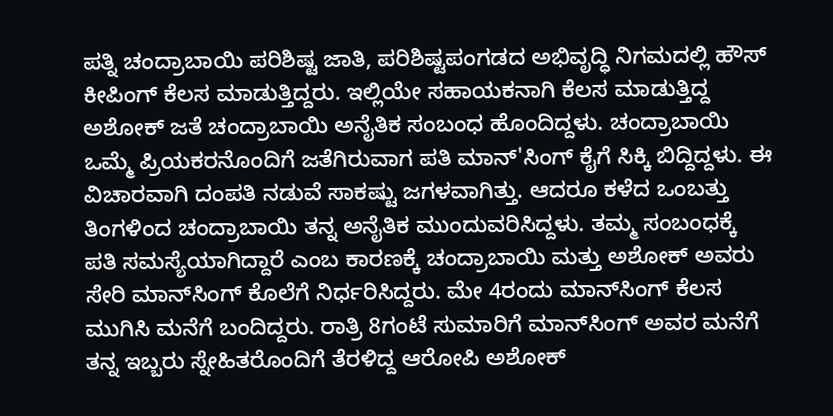ಪತ್ನಿ ಚಂದ್ರಾಬಾಯಿ ಪರಿಶಿಷ್ಟ ಜಾತಿ, ಪರಿಶಿಷ್ಟಪಂಗಡದ ಅಭಿವೃದ್ಧಿ ನಿಗಮದಲ್ಲಿ ಹೌಸ್‌ ಕೀಪಿಂಗ್‌ ಕೆಲಸ ಮಾಡುತ್ತಿದ್ದರು. ಇಲ್ಲಿಯೇ ಸಹಾಯಕನಾಗಿ ಕೆಲಸ ಮಾಡುತ್ತಿದ್ದ ಅಶೋಕ್‌ ಜತೆ ಚಂದ್ರಾಬಾಯಿ ಅನೈತಿಕ ಸಂಬಂಧ ಹೊಂದಿದ್ದಳು. ಚಂದ್ರಾಬಾಯಿ ಒಮ್ಮೆ ಪ್ರಿಯಕರನೊಂದಿಗೆ ಜತೆಗಿರುವಾಗ ಪತಿ ಮಾನ್‌'ಸಿಂಗ್‌ ಕೈಗೆ ಸಿಕ್ಕಿ ಬಿದ್ದಿದ್ದಳು. ಈ ವಿಚಾರವಾಗಿ ದಂಪತಿ ನಡುವೆ ಸಾಕಷ್ಟು ಜಗಳವಾಗಿತ್ತು. ಆದರೂ ಕಳೆದ ಒಂಬತ್ತು ತಿಂಗಳಿಂದ ಚಂದ್ರಾಬಾಯಿ ತನ್ನ ಅನೈತಿಕ ಮುಂದುವರಿಸಿದ್ದಳು. ತಮ್ಮ ಸಂಬಂಧಕ್ಕೆ ಪತಿ ಸಮಸ್ಯೆಯಾಗಿದ್ದಾರೆ ಎಂಬ ಕಾರಣಕ್ಕೆ ಚಂದ್ರಾಬಾಯಿ ಮತ್ತು ಅಶೋಕ್‌ ಅವರು ಸೇರಿ ಮಾನ್‌ಸಿಂಗ್‌ ಕೊಲೆಗೆ ನಿರ್ಧರಿಸಿದ್ದರು. ಮೇ 4ರಂದು ಮಾನ್‌ಸಿಂಗ್‌ ಕೆಲಸ ಮುಗಿಸಿ ಮನೆಗೆ ಬಂದಿದ್ದರು. ರಾತ್ರಿ 8ಗಂಟೆ ಸುಮಾರಿಗೆ ಮಾನ್‌ಸಿಂಗ್‌ ಅವರ ಮನೆಗೆ ತನ್ನ ಇಬ್ಬರು ಸ್ನೇಹಿತರೊಂದಿಗೆ ತೆರಳಿದ್ದ ಆರೋಪಿ ಅಶೋಕ್‌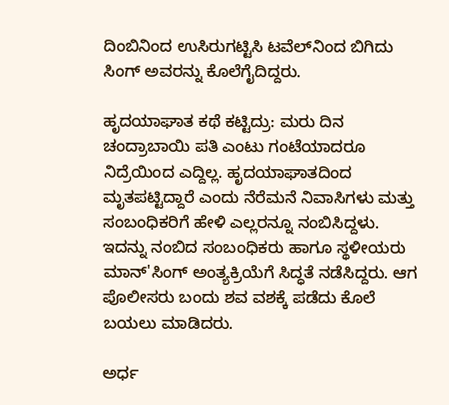ದಿಂಬಿನಿಂದ ಉಸಿರುಗಟ್ಟಿಸಿ ಟವೆಲ್‌ನಿಂದ ಬಿಗಿದು ಸಿಂಗ್‌ ಅವರನ್ನು ಕೊಲೆಗೈದಿದ್ದರು.

ಹೃದಯಾಘಾತ ಕಥೆ ಕಟ್ಟಿದ್ರು: ಮರು ದಿನ ಚಂದ್ರಾಬಾಯಿ ಪತಿ ಎಂಟು ಗಂಟೆಯಾದರೂ ನಿದ್ರೆಯಿಂದ ಎದ್ದಿಲ್ಲ. ಹೃದಯಾಘಾತದಿಂದ ಮೃತಪಟ್ಟಿದ್ದಾರೆ ಎಂದು ನೆರೆಮನೆ ನಿವಾಸಿಗಳು ಮತ್ತು ಸಂಬಂಧಿಕರಿಗೆ ಹೇಳಿ ಎಲ್ಲರನ್ನೂ ನಂಬಿಸಿದ್ದಳು. ಇದನ್ನು ನಂಬಿದ ಸಂಬಂಧಿಕರು ಹಾಗೂ ಸ್ಥಳೀಯರು ಮಾನ್‌'ಸಿಂಗ್‌ ಅಂತ್ಯಕ್ರಿಯೆಗೆ ಸಿದ್ಧತೆ ನಡೆಸಿದ್ದರು. ಆಗ ಪೊಲೀಸರು ಬಂದು ಶವ ವಶಕ್ಕೆ ಪಡೆದು ಕೊಲೆ ಬಯಲು ಮಾಡಿದರು.

ಅರ್ಧ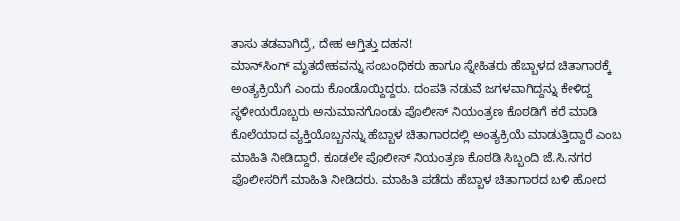ತಾಸು ತಡವಾಗಿದ್ರೆ, ದೇಹ ಆಗ್ತಿತ್ತು ದಹನ!
ಮಾನ್‌ಸಿಂಗ್‌ ಮೃತದೇಹವನ್ನು ಸಂಬಂಧಿಕರು ಹಾಗೂ ಸ್ನೇಹಿತರು ಹೆಬ್ಬಾಳದ ಚಿತಾಗಾರಕ್ಕೆ ಅಂತ್ಯಕ್ರಿಯೆಗೆ ಎಂದು ಕೊಂಡೊಯ್ದಿದ್ದರು. ದಂಪತಿ ನಡುವೆ ಜಗಳವಾಗಿದ್ದನ್ನು ಕೇಳಿದ್ದ ಸ್ಥಳೀಯರೊಬ್ಬರು ಅನುಮಾನಗೊಂಡು ಪೊಲೀಸ್‌ ನಿಯಂತ್ರಣ ಕೊಠಡಿಗೆ ಕರೆ ಮಾಡಿ ಕೊಲೆಯಾದ ವ್ಯಕ್ತಿಯೊಬ್ಬನನ್ನು ಹೆಬ್ಬಾಳ ಚಿತಾಗಾರದಲ್ಲಿ ಅಂತ್ಯಕ್ರಿಯೆ ಮಾಡುತ್ತಿದ್ದಾರೆ ಎಂಬ ಮಾಹಿತಿ ನೀಡಿದ್ದಾರೆ. ಕೂಡಲೇ ಪೊಲೀಸ್‌ ನಿಯಂತ್ರಣ ಕೊಠಡಿ ಸಿಬ್ಬಂದಿ ಜೆ.ಸಿ.ನಗರ ಪೊಲೀಸರಿಗೆ ಮಾಹಿತಿ ನೀಡಿದರು. ಮಾಹಿತಿ ಪಡೆದು ಹೆಬ್ಬಾಳ ಚಿತಾಗಾರದ ಬಳಿ ಹೋದ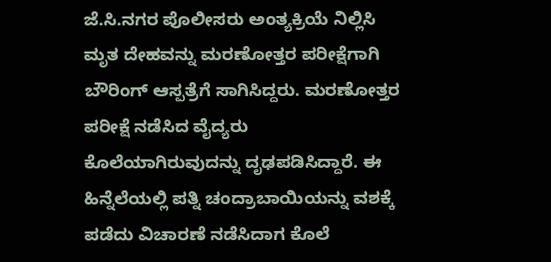ಜೆ.ಸಿ.ನಗರ ಪೊಲೀಸರು ಅಂತ್ಯಕ್ರಿಯೆ ನಿಲ್ಲಿಸಿ ಮೃತ ದೇಹವನ್ನು ಮರಣೋತ್ತರ ಪರೀಕ್ಷೆಗಾಗಿ ಬೌರಿಂಗ್‌ ಆಸ್ಪತ್ರೆಗೆ ಸಾಗಿಸಿದ್ದರು. ಮರಣೋತ್ತರ ಪರೀಕ್ಷೆ ನಡೆಸಿದ ವೈದ್ಯರು ಕೊಲೆಯಾಗಿರುವುದನ್ನು ದೃಢಪಡಿಸಿದ್ದಾರೆ. ಈ ಹಿನ್ನೆಲೆಯಲ್ಲಿ ಪತ್ನಿ ಚಂದ್ರಾಬಾಯಿಯನ್ನು ವಶಕ್ಕೆ ಪಡೆದು ವಿಚಾರಣೆ ನಡೆಸಿದಾಗ ಕೊಲೆ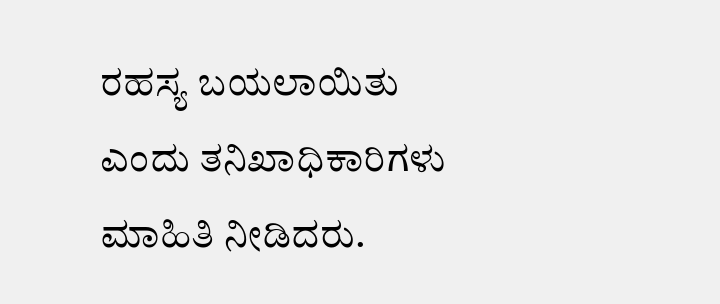ರಹಸ್ಯ ಬಯಲಾಯಿತು ಎಂದು ತನಿಖಾಧಿಕಾರಿಗಳು ಮಾಹಿತಿ ನೀಡಿದರು.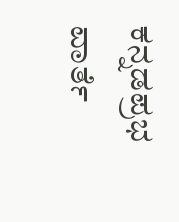ಕನ್ನಡಪ್ರಭ ವಾರ್ತೆ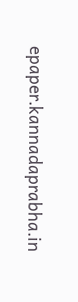epaper.kannadaprabha.in